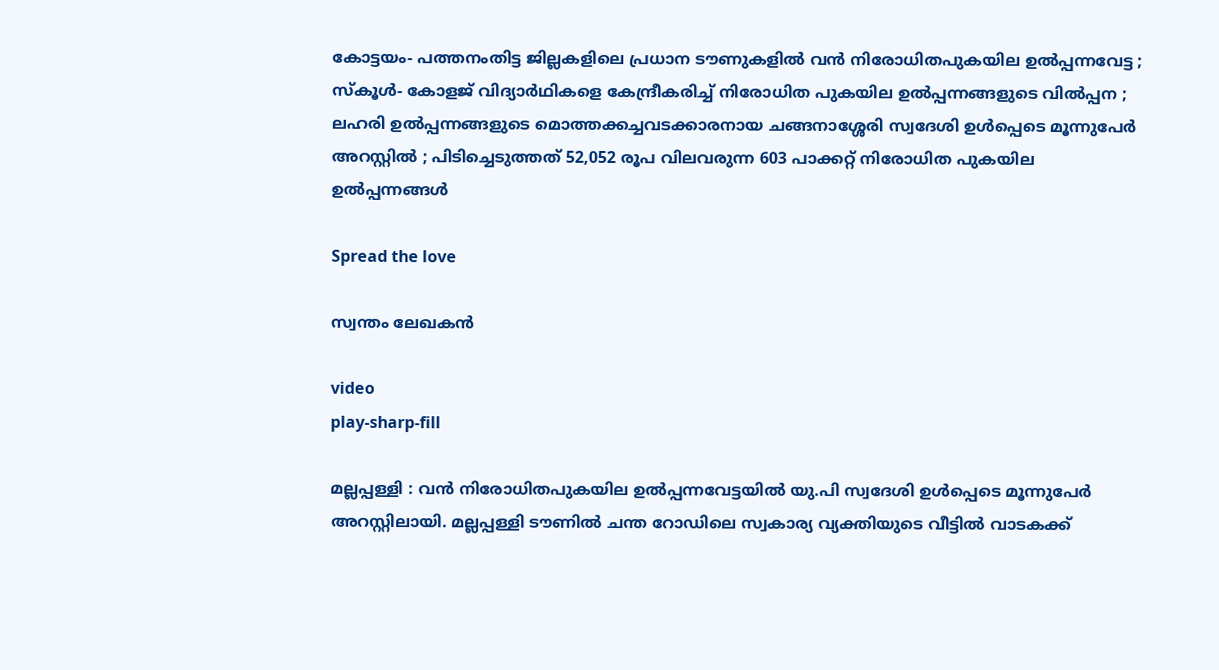കോട്ടയം- പത്തനംതിട്ട ജില്ലകളിലെ പ്രധാന ടൗണുകളില്‍ വൻ നിരോധിതപുകയില ഉല്‍പ്പന്നവേട്ട ; സ്കൂള്‍- കോളജ് വിദ്യാർഥികളെ കേന്ദ്രീകരിച്ച് നിരോധിത പുകയില ഉല്‍പ്പന്നങ്ങളുടെ വിൽപ്പന ; ലഹരി ഉല്‍പ്പന്നങ്ങളുടെ മൊത്തക്കച്ചവടക്കാരനായ ചങ്ങനാശ്ശേരി സ്വദേശി ഉൾപ്പെടെ മൂന്നുപേർ അറസ്റ്റിൽ ; പിടിച്ചെടുത്തത് 52,052 രൂപ വിലവരുന്ന 603 പാക്കറ്റ് നിരോധിത പുകയില ഉല്‍പ്പന്നങ്ങൾ

Spread the love

സ്വന്തം ലേഖകൻ

video
play-sharp-fill

മല്ലപ്പള്ളി : വൻ നിരോധിതപുകയില ഉല്‍പ്പന്നവേട്ടയില്‍ യു.പി സ്വദേശി ഉള്‍പ്പെടെ മൂന്നുപേർ അറസ്റ്റിലായി. മല്ലപ്പള്ളി ടൗണില്‍ ചന്ത റോഡിലെ സ്വകാര്യ വ്യക്തിയുടെ വീട്ടില്‍ വാടകക്ക്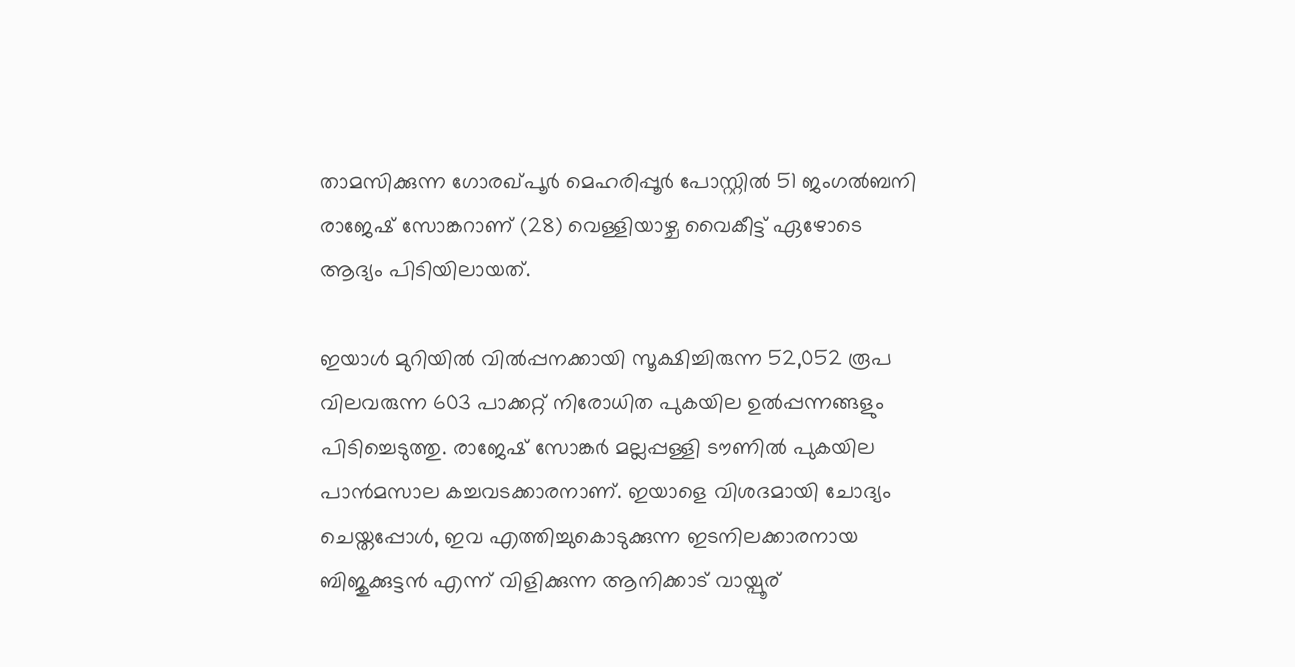താമസിക്കുന്ന ഗോരഖ്പൂർ മെഹരിപ്പൂർ പോസ്റ്റില്‍ 51 ജംഗല്‍ബനി രാജേഷ് സോങ്കറാണ് (28) വെള്ളിയാഴ്ച വൈകീട്ട് ഏഴോടെ ആദ്യം പിടിയിലായത്.

ഇയാള്‍ മുറിയില്‍ വില്‍പ്പനക്കായി സൂക്ഷിച്ചിരുന്ന 52,052 രൂപ വിലവരുന്ന 603 പാക്കറ്റ് നിരോധിത പുകയില ഉല്‍പ്പന്നങ്ങളും പിടിച്ചെടുത്തു. രാജേഷ് സോങ്കർ മല്ലപ്പള്ളി ടൗണില്‍ പുകയില പാൻമസാല കച്ചവടക്കാരനാണ്. ഇയാളെ വിശദമായി ചോദ്യം ചെയ്തപ്പോള്‍, ഇവ എത്തിച്ചുകൊടുക്കുന്ന ഇടനിലക്കാരനായ ബിജുക്കുട്ടൻ എന്ന് വിളിക്കുന്ന ആനിക്കാട് വായ്പൂര്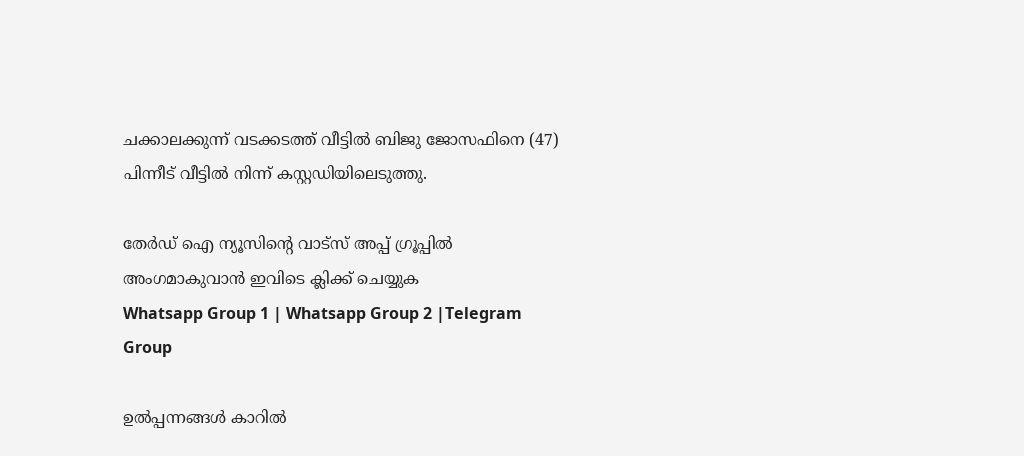ചക്കാലക്കുന്ന് വടക്കടത്ത് വീട്ടില്‍ ബിജു ജോസഫിനെ (47) പിന്നീട് വീട്ടില്‍ നിന്ന് കസ്റ്റഡിയിലെടുത്തു.

തേർഡ് ഐ ന്യൂസിന്റെ വാട്സ് അപ്പ് ഗ്രൂപ്പിൽ അംഗമാകുവാൻ ഇവിടെ ക്ലിക്ക് ചെയ്യുക
Whatsapp Group 1 | Whatsapp Group 2 |Telegram Group

ഉല്‍പ്പന്നങ്ങള്‍ കാറില്‍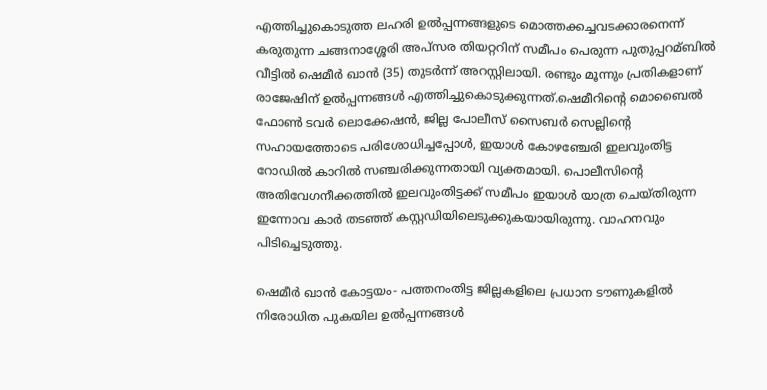എത്തിച്ചുകൊടുത്ത ലഹരി ഉല്‍പ്പന്നങ്ങളുടെ മൊത്തക്കച്ചവടക്കാരനെന്ന് കരുതുന്ന ചങ്ങനാശ്ശേരി അപ്സര തിയറ്ററിന് സമീപം പെരുന്ന പുതുപ്പറമ്ബില്‍ വീട്ടില്‍ ഷെമീർ ഖാൻ (35) തുടർന്ന് അറസ്റ്റിലായി. രണ്ടും മൂന്നും പ്രതികളാണ് രാജേഷിന് ഉല്‍പ്പന്നങ്ങള്‍ എത്തിച്ചുകൊടുക്കുന്നത്.ഷെമീറിന്റെ മൊബൈല്‍ ഫോണ്‍ ടവർ ലൊക്കേഷൻ, ജില്ല പോലീസ് സൈബർ സെല്ലിന്റെ സഹായത്തോടെ പരിശോധിച്ചപ്പോള്‍, ഇയാള്‍ കോഴഞ്ചേരി ഇലവുംതിട്ട റോഡില്‍ കാറില്‍ സഞ്ചരിക്കുന്നതായി വ്യക്തമായി. പൊലീസിന്റെ അതിവേഗനീക്കത്തില്‍ ഇലവുംതിട്ടക്ക് സമീപം ഇയാള്‍ യാത്ര ചെയ്തിരുന്ന ഇന്നോവ കാർ തടഞ്ഞ് കസ്റ്റഡിയിലെടുക്കുകയായിരുന്നു. വാഹനവും പിടിച്ചെടുത്തു.

ഷെമീർ ഖാൻ കോട്ടയം- പത്തനംതിട്ട ജില്ലകളിലെ പ്രധാന ടൗണുകളില്‍ നിരോധിത പുകയില ഉല്‍പ്പന്നങ്ങള്‍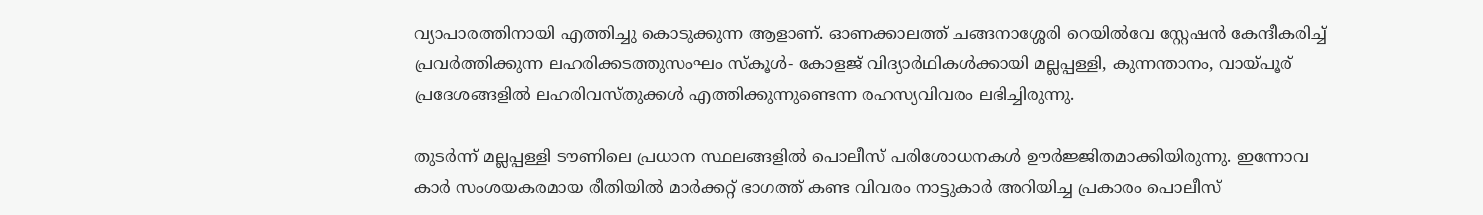വ്യാപാരത്തിനായി എത്തിച്ചു കൊടുക്കുന്ന ആളാണ്. ഓണക്കാലത്ത് ചങ്ങനാശ്ശേരി റെയില്‍വേ സ്റ്റേഷൻ കേന്ദീകരിച്ച്‌ പ്രവർത്തിക്കുന്ന ലഹരിക്കടത്തുസംഘം സ്കൂള്‍- കോളജ് വിദ്യാർഥികള്‍ക്കായി മല്ലപ്പള്ളി, കുന്നന്താനം, വായ്പൂര് പ്രദേശങ്ങളില്‍ ലഹരിവസ്തുക്കള്‍ എത്തിക്കുന്നുണ്ടെന്ന രഹസ്യവിവരം ലഭിച്ചിരുന്നു.

തുടർന്ന് മല്ലപ്പള്ളി ടൗണിലെ പ്രധാന സ്ഥലങ്ങളില്‍ പൊലീസ് പരിശോധനകള്‍ ഊർജ്ജിതമാക്കിയിരുന്നു. ഇന്നോവ കാർ സംശയകരമായ രീതിയില്‍ മാർക്കറ്റ് ഭാഗത്ത് കണ്ട വിവരം നാട്ടുകാർ അറിയിച്ച പ്രകാരം പൊലീസ്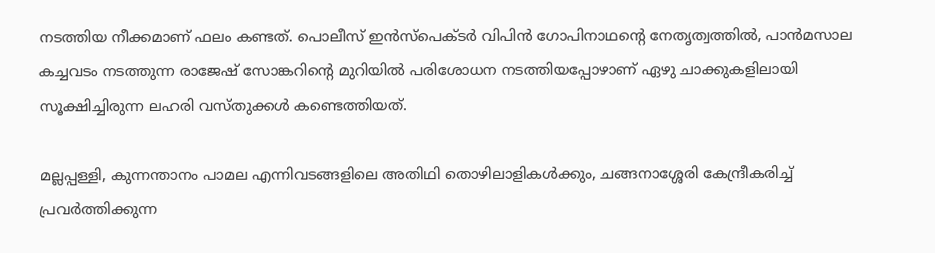നടത്തിയ നീക്കമാണ് ഫലം കണ്ടത്. പൊലീസ് ഇൻസ്‌പെക്ടർ വിപിൻ ഗോപിനാഥന്റെ നേതൃത്വത്തില്‍, പാൻമസാല കച്ചവടം നടത്തുന്ന രാജേഷ് സോങ്കറിന്‍റെ മുറിയില്‍ പരിശോധന നടത്തിയപ്പോഴാണ് ഏഴു ചാക്കുകളിലായി സൂക്ഷിച്ചിരുന്ന ലഹരി വസ്തുക്കള്‍ കണ്ടെത്തിയത്.

മല്ലപ്പള്ളി, കുന്നന്താനം പാമല എന്നിവടങ്ങളിലെ അതിഥി തൊഴിലാളികള്‍ക്കും, ചങ്ങനാശ്ശേരി കേന്ദ്രീകരിച്ച്‌ പ്രവർത്തിക്കുന്ന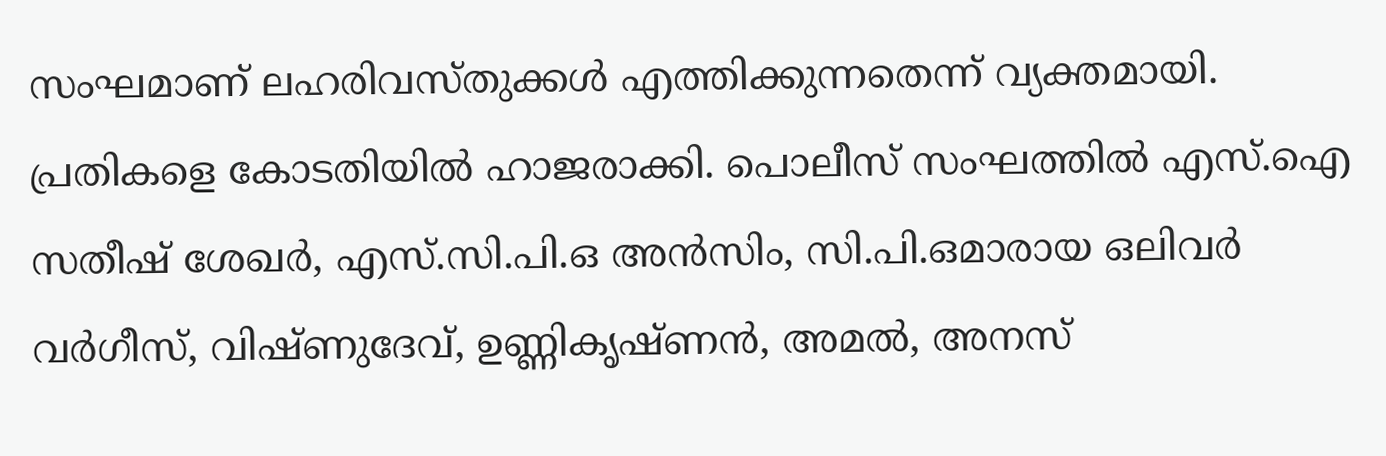സംഘമാണ് ലഹരിവസ്തുക്കള്‍ എത്തിക്കുന്നതെന്ന് വ്യക്തമായി. പ്രതികളെ കോടതിയില്‍ ഹാജരാക്കി. പൊലീസ് സംഘത്തില്‍ എസ്.ഐ സതീഷ് ശേഖർ, എസ്.സി.പി.ഒ അൻസിം, സി.പി.ഒമാരായ ഒലിവർ വർഗീസ്, വിഷ്ണുദേവ്, ഉണ്ണികൃഷ്ണൻ, അമല്‍, അനസ്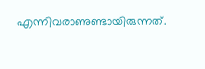എന്നിവരാണുണ്ടായിരുന്നത്.